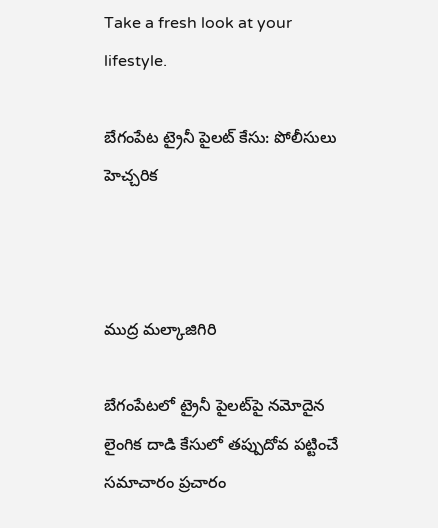Take a fresh look at your lifestyle.

బేగంపేట ట్రైనీ పైలట్ కేసు: పోలీసులు హెచ్చరిక



ముద్ర మల్కాజిగిరి

బేగంపేటలో ట్రైనీ పైలట్‌పై నమోదైన లైంగిక దాడి కేసులో తప్పుదోవ పట్టించే సమాచారం ప్రచారం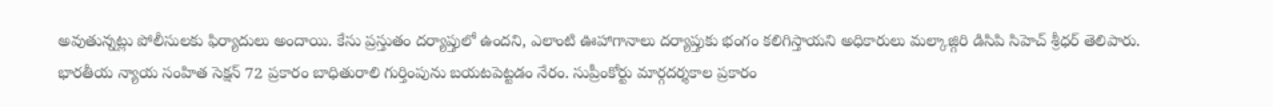అవుతున్నట్లు పోలీసులకు ఫిర్యాదులు అందాయి. కేసు ప్రస్తుతం దర్యాప్తులో ఉందని, ఎలాంటి ఊహాగానాలు దర్యాప్తుకు భంగం కలిగిస్తాయని అధికారులు మల్కాజ్గిరి డిసిపి సిహెచ్ శ్రీధర్ తెలిపారు.
భారతీయ న్యాయ సంహిత సెక్షన్ 72 ప్రకారం బాధితురాలి గుర్తింపును బయటపెట్టడం నేరం. సుప్రీంకోర్టు మార్గదర్శకాల ప్రకారం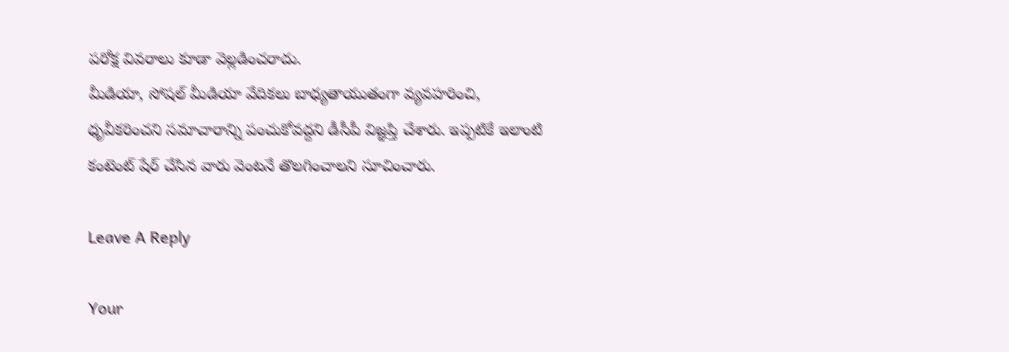పరోక్ష వివరాలు కూడా వెల్లడించరాదు.
మీడియా, సోషల్ మీడియా వేదికలు బాధ్యతాయుతంగా వ్యవహరించి, ధృవీకరించని సమాచారాన్ని పంచుకోవద్దని డీసీపీ విజ్ఞప్తి చేశారు. ఇప్పటికే ఇలాంటి కంటెంట్ షేర్ చేసిన వారు వెంటనే తొలగించాలని సూచించారు.

Leave A Reply

Your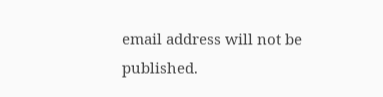email address will not be published.